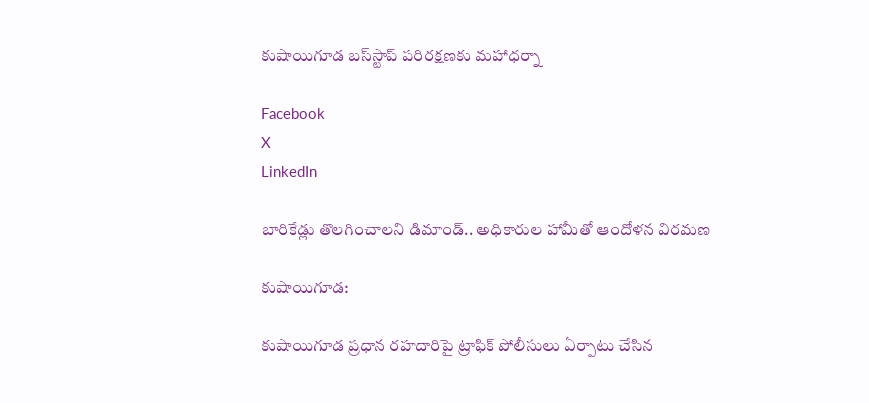కుషాయిగూడ బస్‌స్టాప్‌ పరిరక్షణకు మహాధర్నా

Facebook
X
LinkedIn

బారికేడ్లు తొలగించాలని డిమాండ్.. అధికారుల హామీతో ఆందోళన విరమణ

కుషాయిగూడ:

కుషాయిగూడ ప్రధాన రహదారిపై ట్రాఫిక్ పోలీసులు ఏర్పాటు చేసిన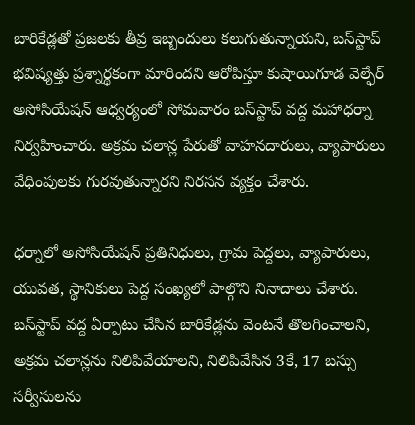బారికేడ్లతో ప్రజలకు తీవ్ర ఇబ్బందులు కలుగుతున్నాయని, బస్‌స్టాప్‌ భవిష్యత్తు ప్రశ్నార్థకంగా మారిందని ఆరోపిస్తూ కుషాయిగూడ వెల్ఫేర్ అసోసియేషన్ ఆధ్వర్యంలో సోమవారం బస్‌స్టాప్‌ వద్ద మహాధర్నా నిర్వహించారు. అక్రమ చలాన్ల పేరుతో వాహనదారులు, వ్యాపారులు వేధింపులకు గురవుతున్నారని నిరసన వ్యక్తం చేశారు.

ధర్నాలో అసోసియేషన్ ప్రతినిధులు, గ్రామ పెద్దలు, వ్యాపారులు, యువత, స్థానికులు పెద్ద సంఖ్యలో పాల్గొని నినాదాలు చేశారు. బస్‌స్టాప్‌ వద్ద ఏర్పాటు చేసిన బారికేడ్లను వెంటనే తొలగించాలని, అక్రమ చలాన్లను నిలిపివేయాలని, నిలిపివేసిన 3కే, 17 బస్సు సర్వీసులను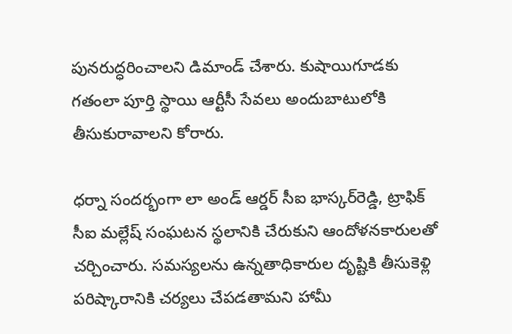పునరుద్ధరించాలని డిమాండ్ చేశారు. కుషాయిగూడకు గతంలా పూర్తి స్థాయి ఆర్టీసీ సేవలు అందుబాటులోకి తీసుకురావాలని కోరారు.

ధర్నా సందర్భంగా లా అండ్ ఆర్డర్ సీఐ భాస్కర్‌రెడ్డి, ట్రాఫిక్ సీఐ మల్లేష్ సంఘటన స్థలానికి చేరుకుని ఆందోళనకారులతో చర్చించారు. సమస్యలను ఉన్నతాధికారుల దృష్టికి తీసుకెళ్లి పరిష్కారానికి చర్యలు చేపడతామని హామీ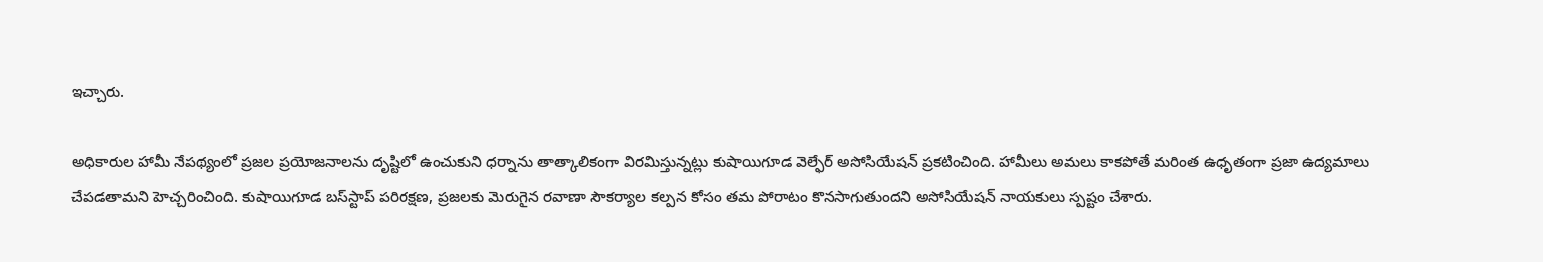ఇచ్చారు.

అధికారుల హామీ నేపథ్యంలో ప్రజల ప్రయోజనాలను దృష్టిలో ఉంచుకుని ధర్నాను తాత్కాలికంగా విరమిస్తున్నట్లు కుషాయిగూడ వెల్ఫేర్ అసోసియేషన్ ప్రకటించింది. హామీలు అమలు కాకపోతే మరింత ఉధృతంగా ప్రజా ఉద్యమాలు చేపడతామని హెచ్చరించింది. కుషాయిగూడ బస్‌స్టాప్‌ పరిరక్షణ, ప్రజలకు మెరుగైన రవాణా సౌకర్యాల కల్పన కోసం తమ పోరాటం కొనసాగుతుందని అసోసియేషన్ నాయకులు స్పష్టం చేశారు.